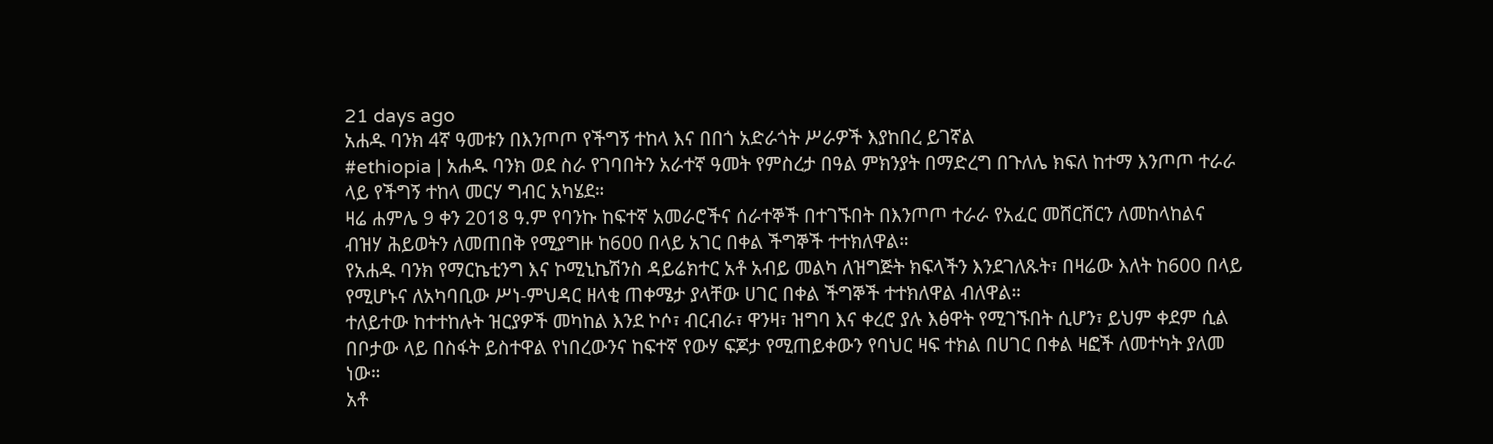21 days ago
አሐዱ ባንክ 4ኛ ዓመቱን በእንጦጦ የችግኝ ተከላ እና በበጎ አድራጎት ሥራዎች እያከበረ ይገኛል
#ethiopia | አሐዱ ባንክ ወደ ስራ የገባበትን አራተኛ ዓመት የምስረታ በዓል ምክንያት በማድረግ በጉለሌ ክፍለ ከተማ እንጦጦ ተራራ ላይ የችግኝ ተከላ መርሃ ግብር አካሄደ።
ዛሬ ሐምሌ 9 ቀን 2018 ዓ.ም የባንኩ ከፍተኛ አመራሮችና ሰራተኞች በተገኙበት በእንጦጦ ተራራ የአፈር መሸርሸርን ለመከላከልና ብዝሃ ሕይወትን ለመጠበቅ የሚያግዙ ከ600 በላይ አገር በቀል ችግኞች ተተክለዋል።
የአሐዱ ባንክ የማርኬቲንግ እና ኮሚኒኬሽንስ ዳይሬክተር አቶ አብይ መልካ ለዝግጅት ክፍላችን እንደገለጹት፣ በዛሬው እለት ከ600 በላይ የሚሆኑና ለአካባቢው ሥነ-ምህዳር ዘላቂ ጠቀሜታ ያላቸው ሀገር በቀል ችግኞች ተተክለዋል ብለዋል።
ተለይተው ከተተከሉት ዝርያዎች መካከል እንደ ኮሶ፣ ብርብራ፣ ዋንዛ፣ ዝግባ እና ቀረሮ ያሉ እፅዋት የሚገኙበት ሲሆን፣ ይህም ቀደም ሲል በቦታው ላይ በስፋት ይስተዋል የነበረውንና ከፍተኛ የውሃ ፍጆታ የሚጠይቀውን የባህር ዛፍ ተክል በሀገር በቀል ዛፎች ለመተካት ያለመ ነው።
አቶ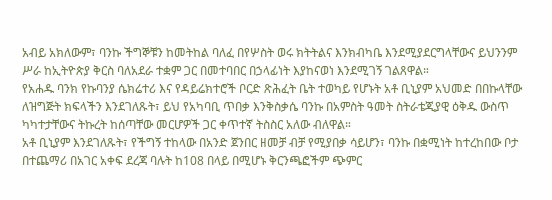አብይ አክለውም፣ ባንኩ ችግኞቹን ከመትከል ባለፈ በየሦስት ወሩ ክትትልና እንክብካቤ እንደሚያደርግላቸውና ይህንንም ሥራ ከኢትዮጵያ ቅርስ ባለአደራ ተቋም ጋር በመተባበር በኃላፊነት እያከናወነ እንደሚገኝ ገልጸዋል።
የአሐዱ ባንክ የኩባንያ ሴክሬተሪ እና የዳይሬክተሮች ቦርድ ጽሕፈት ቤት ተወካይ የሆኑት አቶ ቢኒያም አህመድ በበኩላቸው ለዝግጅት ክፍላችን እንደገለጹት፣ ይህ የአካባቢ ጥበቃ እንቅስቃሴ ባንኩ በአምስት ዓመት ስትራቴጂያዊ ዕቅዱ ውስጥ ካካተታቸውና ትኩረት ከሰጣቸው መርሆዎች ጋር ቀጥተኛ ትስስር አለው ብለዋል።
አቶ ቢኒያም እንደገለጹት፣ የችግኝ ተከላው በአንድ ጀንበር ዘመቻ ብቻ የሚያበቃ ሳይሆን፣ ባንኩ በቋሚነት ከተረከበው ቦታ በተጨማሪ በአገር አቀፍ ደረጃ ባሉት ከ108 በላይ በሚሆኑ ቅርንጫፎችም ጭምር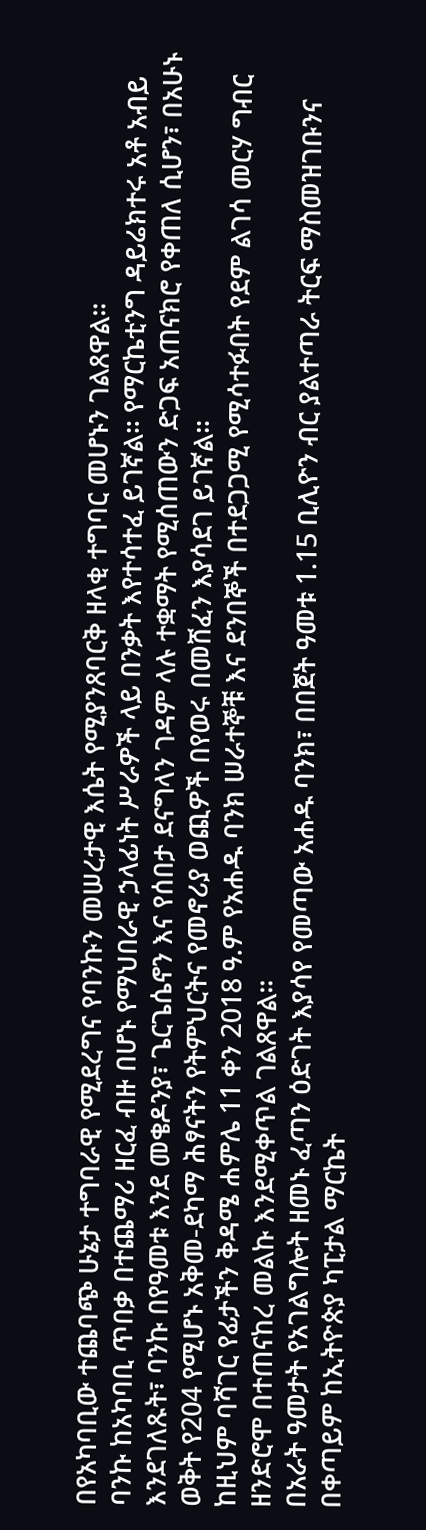በየአካባቢው ተጨባጭ ሁኔታ ተግባራዊ የሚደረግና የባንኩን መሠረታዊ እሴት የሚያንጸባርቅ ዘላቂ ተግባር መሆኑን ገልጸዋል።
ባንኩ ከአካባቢ ጥበቃ በተጨማሪ ዘርፈ ብዙ በሆኑ የማህበራዊ ኃላፊነት ሥራዎች ላይ በንቃት እየተሳተፈ ይገኛል። የማርኬቲንግ ዳይሬክተሩ አቶ አብይ እንደገለጹት፣ ባንኩ በየዓመቱ እንደ መቄዶንያ፣ ጌርጌሴኖን እና የሰበታ ደናግላን ገዳም ላሉ ተቋማት የሚሰጠውን ድጋፍ አጠናክሮ የቀጠለ ሲሆን፣ በአሁኑ ወቅት የ204 የሚሆኑ አቅመ-ደካማ ሕፃናትን የትምህርትና የመኖሪያ ወጪዎች በየወሩ በመሸፈን እያሳደገ ይገኛል።
ከዚህም ባሻገር የፊታችን ቅዳሜ ሐምሌ 11 ቀን 2018 ዓ.ም የአሐዱ ባንክ ሠራተኞቹ እና ደንበኞች በተደጋጋሚ የሚሳተፉበት የደም ልገሳ መርሃ ግብር ዘንድሮሞ በተጠናከረ መልኩ እንደሚቀጥል ገልጸዋል።
በአራት ዓመታት የአገልግሎት ዘመኑ ፈጣን ዕድገት እያሳየ የመጣው አሐዱ ባንክ፣ በበጀት ዓመቱ 1.15 ቢሊዮን ብር ያልተጣራ ትርፍ ማስመዝገቡንና በቀጣይም ከኢትዮጵያ ካፒታል ማርኬት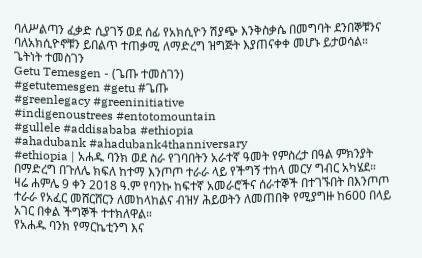ባለሥልጣን ፈቃድ ሲያገኝ ወደ ሰፊ የአክሲዮን ሽያጭ እንቅስቃሴ በመግባት ደንበኞቹንና ባለአክሲዮኖቹን ይበልጥ ተጠቃሚ ለማድረግ ዝግጅት እያጠናቀቀ መሆኑ ይታወሳል።
ጌትነት ተመስገን
Getu Temesgen - (ጌጡ ተመስገን)
#getutemesgen #getu #ጌጡ
#greenlegacy #greeninitiative
#indigenoustrees #entotomountain
#gullele #addisababa #ethiopia
#ahadubank #ahadubank4thanniversary
#ethiopia | አሐዱ ባንክ ወደ ስራ የገባበትን አራተኛ ዓመት የምስረታ በዓል ምክንያት በማድረግ በጉለሌ ክፍለ ከተማ እንጦጦ ተራራ ላይ የችግኝ ተከላ መርሃ ግብር አካሄደ።
ዛሬ ሐምሌ 9 ቀን 2018 ዓ.ም የባንኩ ከፍተኛ አመራሮችና ሰራተኞች በተገኙበት በእንጦጦ ተራራ የአፈር መሸርሸርን ለመከላከልና ብዝሃ ሕይወትን ለመጠበቅ የሚያግዙ ከ600 በላይ አገር በቀል ችግኞች ተተክለዋል።
የአሐዱ ባንክ የማርኬቲንግ እና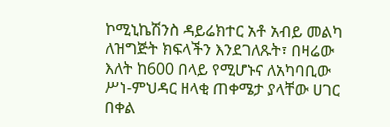ኮሚኒኬሽንስ ዳይሬክተር አቶ አብይ መልካ ለዝግጅት ክፍላችን እንደገለጹት፣ በዛሬው እለት ከ600 በላይ የሚሆኑና ለአካባቢው ሥነ-ምህዳር ዘላቂ ጠቀሜታ ያላቸው ሀገር በቀል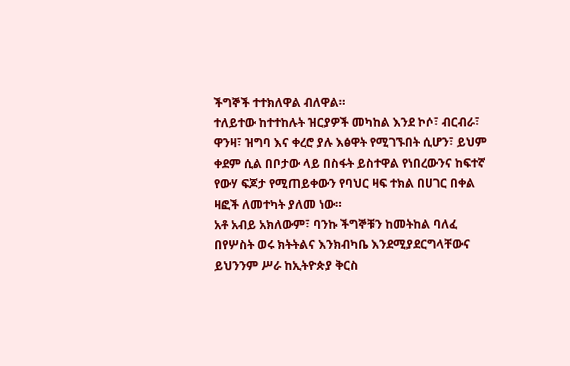ችግኞች ተተክለዋል ብለዋል።
ተለይተው ከተተከሉት ዝርያዎች መካከል እንደ ኮሶ፣ ብርብራ፣ ዋንዛ፣ ዝግባ እና ቀረሮ ያሉ እፅዋት የሚገኙበት ሲሆን፣ ይህም ቀደም ሲል በቦታው ላይ በስፋት ይስተዋል የነበረውንና ከፍተኛ የውሃ ፍጆታ የሚጠይቀውን የባህር ዛፍ ተክል በሀገር በቀል ዛፎች ለመተካት ያለመ ነው።
አቶ አብይ አክለውም፣ ባንኩ ችግኞቹን ከመትከል ባለፈ በየሦስት ወሩ ክትትልና እንክብካቤ እንደሚያደርግላቸውና ይህንንም ሥራ ከኢትዮጵያ ቅርስ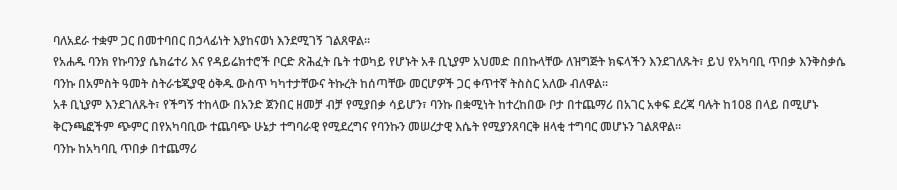ባለአደራ ተቋም ጋር በመተባበር በኃላፊነት እያከናወነ እንደሚገኝ ገልጸዋል።
የአሐዱ ባንክ የኩባንያ ሴክሬተሪ እና የዳይሬክተሮች ቦርድ ጽሕፈት ቤት ተወካይ የሆኑት አቶ ቢኒያም አህመድ በበኩላቸው ለዝግጅት ክፍላችን እንደገለጹት፣ ይህ የአካባቢ ጥበቃ እንቅስቃሴ ባንኩ በአምስት ዓመት ስትራቴጂያዊ ዕቅዱ ውስጥ ካካተታቸውና ትኩረት ከሰጣቸው መርሆዎች ጋር ቀጥተኛ ትስስር አለው ብለዋል።
አቶ ቢኒያም እንደገለጹት፣ የችግኝ ተከላው በአንድ ጀንበር ዘመቻ ብቻ የሚያበቃ ሳይሆን፣ ባንኩ በቋሚነት ከተረከበው ቦታ በተጨማሪ በአገር አቀፍ ደረጃ ባሉት ከ108 በላይ በሚሆኑ ቅርንጫፎችም ጭምር በየአካባቢው ተጨባጭ ሁኔታ ተግባራዊ የሚደረግና የባንኩን መሠረታዊ እሴት የሚያንጸባርቅ ዘላቂ ተግባር መሆኑን ገልጸዋል።
ባንኩ ከአካባቢ ጥበቃ በተጨማሪ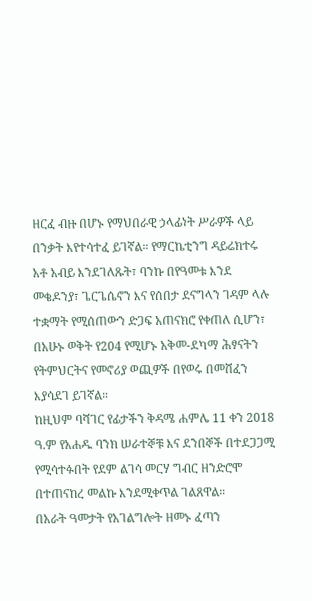ዘርፈ ብዙ በሆኑ የማህበራዊ ኃላፊነት ሥራዎች ላይ በንቃት እየተሳተፈ ይገኛል። የማርኬቲንግ ዳይሬክተሩ አቶ አብይ እንደገለጹት፣ ባንኩ በየዓመቱ እንደ መቄዶንያ፣ ጌርጌሴኖን እና የሰበታ ደናግላን ገዳም ላሉ ተቋማት የሚሰጠውን ድጋፍ አጠናክሮ የቀጠለ ሲሆን፣ በአሁኑ ወቅት የ204 የሚሆኑ አቅመ-ደካማ ሕፃናትን የትምህርትና የመኖሪያ ወጪዎች በየወሩ በመሸፈን እያሳደገ ይገኛል።
ከዚህም ባሻገር የፊታችን ቅዳሜ ሐምሌ 11 ቀን 2018 ዓ.ም የአሐዱ ባንክ ሠራተኞቹ እና ደንበኞች በተደጋጋሚ የሚሳተፉበት የደም ልገሳ መርሃ ግብር ዘንድሮሞ በተጠናከረ መልኩ እንደሚቀጥል ገልጸዋል።
በአራት ዓመታት የአገልግሎት ዘመኑ ፈጣን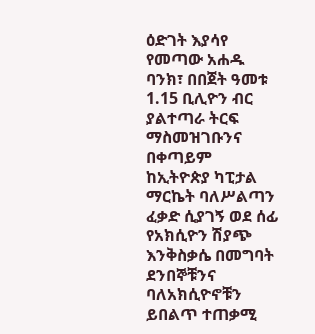ዕድገት እያሳየ የመጣው አሐዱ ባንክ፣ በበጀት ዓመቱ 1.15 ቢሊዮን ብር ያልተጣራ ትርፍ ማስመዝገቡንና በቀጣይም ከኢትዮጵያ ካፒታል ማርኬት ባለሥልጣን ፈቃድ ሲያገኝ ወደ ሰፊ የአክሲዮን ሽያጭ እንቅስቃሴ በመግባት ደንበኞቹንና ባለአክሲዮኖቹን ይበልጥ ተጠቃሚ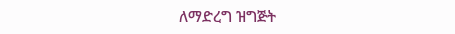ለማድረግ ዝግጅት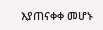እያጠናቀቀ መሆኑ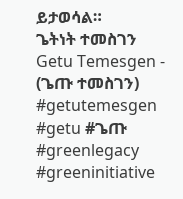ይታወሳል።
ጌትነት ተመስገን
Getu Temesgen - (ጌጡ ተመስገን)
#getutemesgen #getu #ጌጡ
#greenlegacy #greeninitiative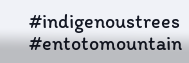#indigenoustrees #entotomountain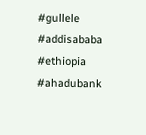#gullele #addisababa #ethiopia
#ahadubank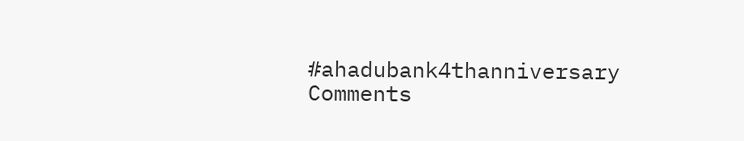#ahadubank4thanniversary
Comments